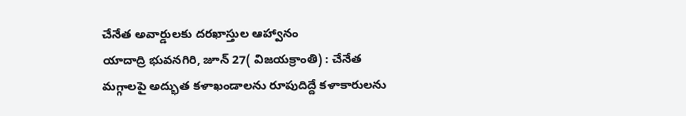చేనేత అవార్డులకు దరఖాస్తుల ఆహ్వానం
యాదాద్రి భువనగిరి, జూన్ 27( విజయక్రాంతి) : చేనేత మగ్గాలపై అద్భుత కళాఖండాలను రూపుదిద్దే కళాకారులను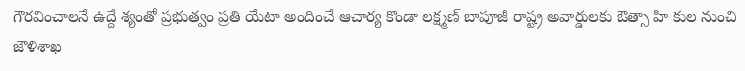గౌరవించాలనే ఉద్దే శ్యంతో ప్రభుత్వం ప్రతి యేటా అందించే ఆచార్య కొండా లక్ష్మణ్ బాపూజీ రాష్ట్ర అవార్డులకు ఔత్సా హి కుల నుంచి జౌళిశాఖ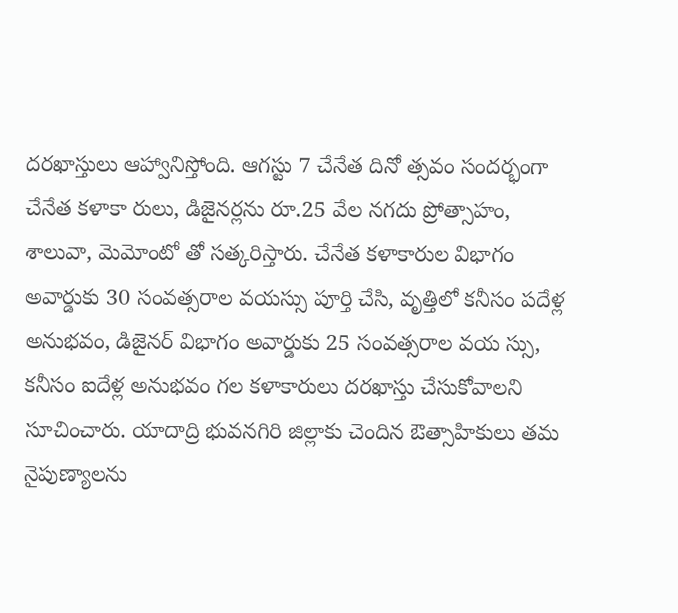దరఖాస్తులు ఆహ్వానిస్తోంది. ఆగస్టు 7 చేనేత దినో త్సవం సందర్భంగా చేనేత కళాకా రులు, డిజైనర్లను రూ.25 వేల నగదు ప్రోత్సాహం, శాలువా, మెమోంటో తో సత్కరిస్తారు. చేనేత కళాకారుల విభాగం అవార్డుకు 30 సంవత్సరాల వయస్సు పూర్తి చేసి, వృత్తిలో కనీసం పదేళ్ల అనుభవం, డిజైనర్ విభాగం అవార్డుకు 25 సంవత్సరాల వయ స్సు, కనీసం ఐదేళ్ల అనుభవం గల కళాకారులు దరఖాస్తు చేసుకోవాలని సూచించారు. యాదాద్రి భువనగిరి జిల్లాకు చెందిన ఔత్సాహికులు తమ నైపుణ్యాలను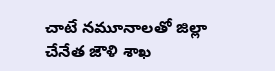చాటే నమూనాలతో జిల్లా చేనేత జౌళి శాఖ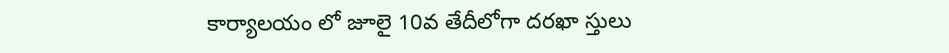కార్యాలయం లో జూలై 10వ తేదీలోగా దరఖా స్తులు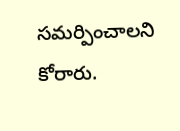సమర్పించాలని కోరారు.